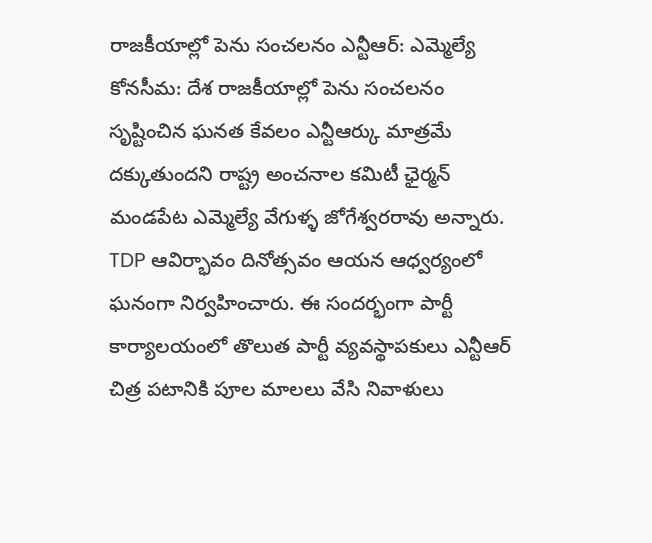రాజకీయాల్లో పెను సంచలనం ఎన్టీఆర్: ఎమ్మెల్యే
కోనసీమ: దేశ రాజకీయాల్లో పెను సంచలనం సృష్టించిన ఘనత కేవలం ఎన్టీఆర్కు మాత్రమే దక్కుతుందని రాష్ట్ర అంచనాల కమిటీ ఛైర్మన్ మండపేట ఎమ్మెల్యే వేగుళ్ళ జోగేశ్వరరావు అన్నారు. TDP ఆవిర్భావం దినోత్సవం ఆయన ఆధ్వర్యంలో ఘనంగా నిర్వహించారు. ఈ సందర్భంగా పార్టీ కార్యాలయంలో తొలుత పార్టీ వ్యవస్థాపకులు ఎన్టీఆర్ చిత్ర పటానికి పూల మాలలు వేసి నివాళులు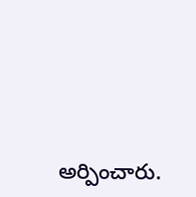అర్పించారు.